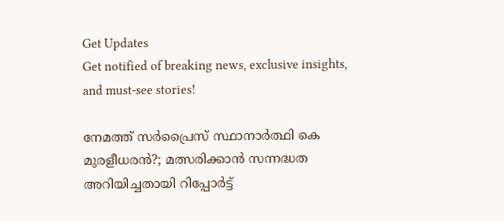Get Updates
Get notified of breaking news, exclusive insights, and must-see stories!

നേമത്ത് സര്‍പ്രൈസ് സ്ഥാനാര്‍ത്ഥി കെ മുരളീധരന്‍?; മത്സരിക്കാന്‍ സന്നദ്ധത അറിയിച്ചതായി റിപ്പോര്‍ട്ട്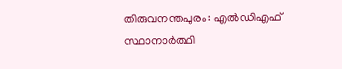തിരുവനന്തപുരം: എല്‍ഡിഎഫ് സ്ഥാനാര്‍ത്ഥി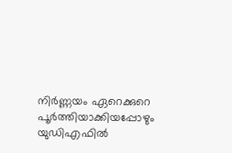നിര്‍ണ്ണയം ഏറെക്കുറെ പൂര്‍ത്തിയാക്കിയപ്പോഴും യുഡിഎഫില്‍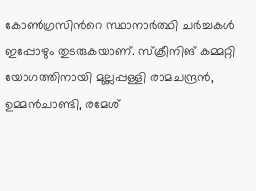കോണ്‍ഗ്രസിന്‍റെ സ്ഥാനാര്‍ത്ഥി ചര്‍ച്ചകള്‍ ഇപ്പോഴും തുടരുകയാണ്. സ്ക്രീനിങ് കമ്മറ്റി യോഗത്തിനായി മുല്ലപ്പള്ളി രാമചന്ദ്രന്‍, ഉമ്മന്‍ചാണ്ടി, രമേശ്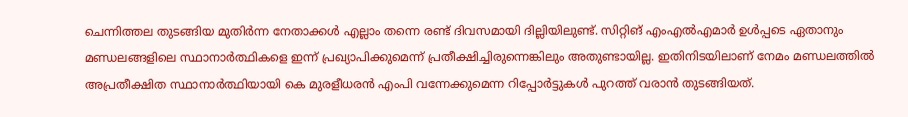ചെന്നിത്തല തുടങ്ങിയ മുതിര്‍ന്ന നേതാക്കള്‍ എല്ലാം തന്നെ രണ്ട് ദിവസമായി ദില്ലിയിലുണ്ട്. സിറ്റിങ് എംഎല്‍എമാര്‍ ഉള്‍പ്പടെ ഏതാനും മണ്ഡലങ്ങളിലെ സ്ഥാനാര്‍ത്ഥികളെ ഇന്ന് പ്രഖ്യാപിക്കുമെന്ന് പ്രതീക്ഷിച്ചിരുന്നെങ്കിലും അതുണ്ടായില്ല. ഇതിനിടയിലാണ് നേമം മണ്ഡലത്തില്‍ അപ്രതീക്ഷിത സ്ഥാനാര്‍ത്ഥിയായി കെ മുരളീധര‍ന്‍ എംപി വന്നേക്കുമെന്ന റിപ്പോര്‍ട്ടുകള്‍ പുറത്ത് വരാന്‍ തുടങ്ങിയത്.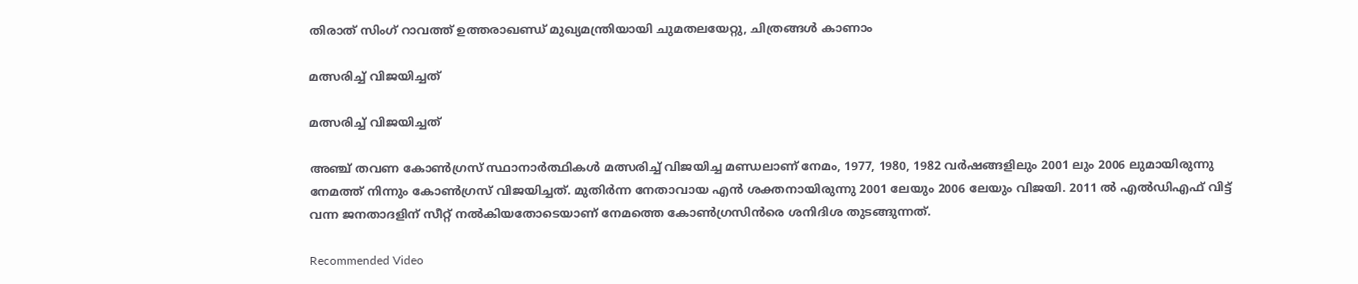തിരാത് സിംഗ് റാവത്ത് ഉത്തരാഖണ്ഡ് മുഖ്യമന്ത്രിയായി ചുമതലയേറ്റു, ചിത്രങ്ങള്‍ കാണാം

മത്സരിച്ച് വിജയിച്ചത്

മത്സരിച്ച് വിജയിച്ചത്

അഞ്ച് തവണ കോണ്‍ഗ്രസ് സ്ഥാനാര്‍ത്ഥികള്‍ മത്സരിച്ച് വിജയിച്ച മണ്ഡലാണ് നേമം, 1977, 1980, 1982 വര്‍ഷങ്ങളിലും 2001 ലും 2006 ലുമായിരുന്നു നേമത്ത് നിന്നും കോണ്‍ഗ്രസ് വിജയിച്ചത്. മുതിര്‍ന്ന നേതാവായ എന്‍ ശക്തനായിരുന്നു 2001 ലേയും 2006 ലേയും വിജയി. 2011 ല്‍ എല്‍ഡിഎഫ് വിട്ട് വന്ന ജനതാദളിന് സീറ്റ് നല്‍കിയതോടെയാണ് നേമത്തെ കോണ്‍ഗ്രസിന്‍രെ ശനിദിശ തുടങ്ങുന്നത്.

Recommended Video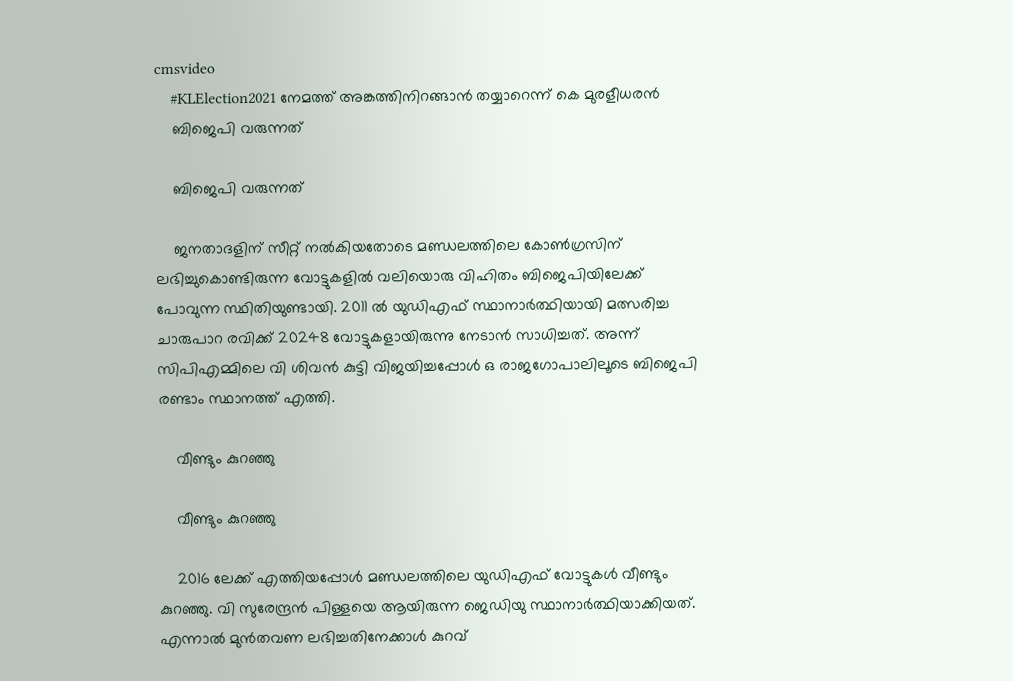cmsvideo
    #KLElection2021 നേമത്ത് അങ്കത്തിനിറങ്ങാൻ തയ്യാറെന്ന് കെ മുരളീധരൻ
    ബിജെപി വരുന്നത്

    ബിജെപി വരുന്നത്

    ജനതാദളിന് സീറ്റ് നല്‍കിയതോടെ മണ്ഡലത്തിലെ കോണ്‍ഗ്രസിന് ലഭിച്ചുകൊണ്ടിരുന്ന വോട്ടുകളില്‍ വലിയൊരു വിഹിതം ബിജെപിയിലേക്ക് പോവുന്ന സ്ഥിതിയുണ്ടായി. 2011 ല്‍ യുഡിഎഫ് സ്ഥാനാര്‍ത്ഥിയായി മത്സരിച്ച ചാരുപാറ രവിക്ക് 20248 വോട്ടുകളായിരുന്നു നേടാന്‍ സാധിച്ചത്. അന്ന് സിപിഎമ്മിലെ വി ശിവന്‍ കുട്ടി വിജയിച്ചപ്പോള്‍ ഒ രാജഗോപാലിലൂടെ ബിജെപി രണ്ടാം സ്ഥാനത്ത് എത്തി.

    വീണ്ടും കുറഞ്ഞു

    വീണ്ടും കുറഞ്ഞു

    2016 ലേക്ക് എത്തിയപ്പോള്‍ മണ്ഡലത്തിലെ യുഡിഎഫ് വോട്ടുകള്‍ വീണ്ടും കുറഞ്ഞു. വി സുരേന്ദ്രന്‍ പിള്ളയെ ആയിരുന്ന ജെഡിയു സ്ഥാനാര്‍ത്ഥിയാക്കിയത്. എന്നാല്‍ മുന്‍തവണ ലഭിച്ചതിനേക്കാള്‍ കുറവ്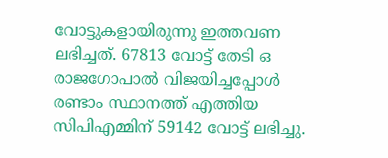വോട്ടുകളായിരുന്നു ഇത്തവണ ലഭിച്ചത്. 67813 വോട്ട് തേടി ഒ രാജഗോപാല്‍ വിജയിച്ചപ്പോള്‍ രണ്ടാം സ്ഥാനത്ത് എത്തിയ സിപിഎമ്മിന് 59142 വോട്ട് ലഭിച്ചു.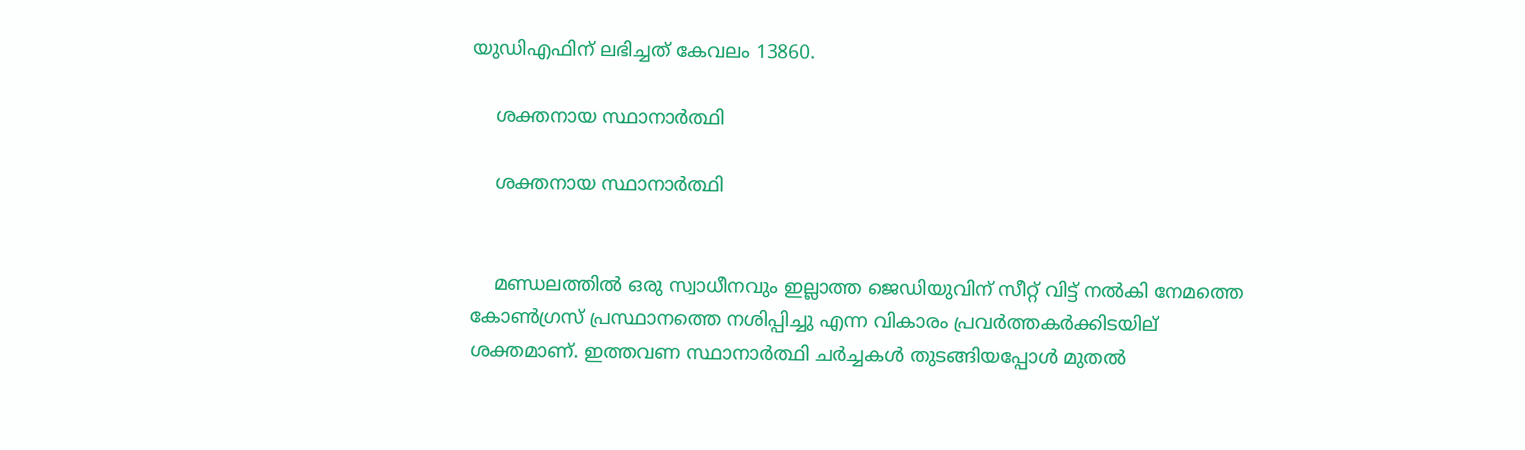യുഡിഎഫിന് ലഭിച്ചത് കേവലം 13860.

    ശക്തനായ സ്ഥാനാര്‍ത്ഥി

    ശക്തനായ സ്ഥാനാര്‍ത്ഥി


    മണ്ഡലത്തില്‍ ഒരു സ്വാധീനവും ഇല്ലാത്ത ജെഡിയുവിന് സീറ്റ് വിട്ട് നല്‍കി നേമത്തെ കോണ്‍ഗ്രസ് പ്രസ്ഥാനത്തെ നശിപ്പിച്ചു എന്ന വികാരം പ്രവര്‍ത്തകര്‍ക്കിടയില് ശക്തമാണ്. ഇത്തവണ സ്ഥാനാര്‍ത്ഥി ചര്‍ച്ചകള്‍ തുടങ്ങിയപ്പോള്‍ മുതല്‍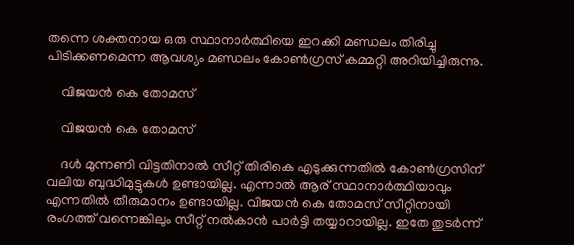തന്നെ ശക്തനായ ഒരു സ്ഥാനാര്‍ത്ഥിയെ ഇറക്കി മണ്ഡലം തിരിച്ചു പിടിക്കണമെന്ന ആവശ്യം മണ്ഡലം കോണ്‍ഗ്രസ് കമ്മറ്റി അറിയിച്ചിരുന്നു.

    വിജയന്‍ കെ തോമസ്

    വിജയന്‍ കെ തോമസ്

    ദള്‍ മുന്നണി വിട്ടതിനാല്‍ സീറ്റ് തിരികെ എടുക്കുന്നതില്‍ കോണ്‍ഗ്രസിന് വലിയ ബുദ്ധിമുട്ടുകള്‍ ഉണ്ടായില്ല. എന്നാല്‍ ആര് സ്ഥാനാര്‍ത്ഥിയാവും എന്നതില്‍ തീരുമാനം ഉണ്ടായില്ല. വിജയന്‍ കെ തോമസ് സീറ്റിനായി രംഗത്ത് വന്നെങ്കിലും സീറ്റ് നല്‍കാന്‍ പാര്‍ട്ടി തയ്യാറായില്ല. ഇതേ തുടര്‍ന്ന്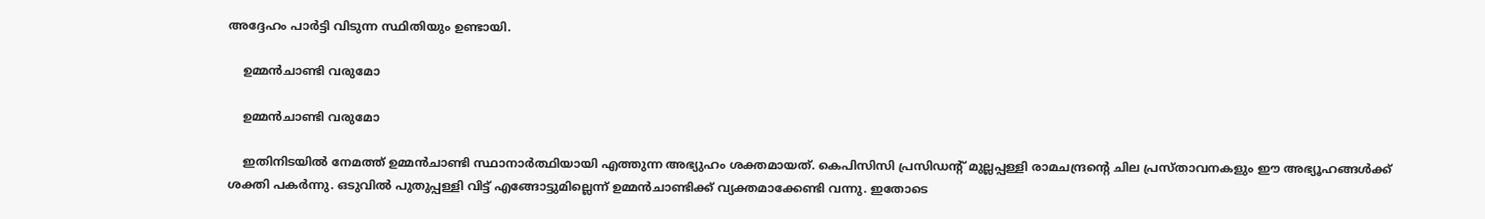അദ്ദേഹം പാര്‍ട്ടി വിടുന്ന സ്ഥിതിയും ഉണ്ടായി.

    ഉമ്മന്‍ചാണ്ടി വരുമോ

    ഉമ്മന്‍ചാണ്ടി വരുമോ

    ഇതിനിടയില്‍ നേമത്ത് ഉമ്മന്‍ചാണ്ടി സ്ഥാനാര്‍ത്ഥിയായി എത്തുന്ന അഭ്യുഹം ശക്തമായത്. കെപിസിസി പ്രസിഡന്‍റ് മുല്ലപ്പള്ളി രാമചന്ദ്രന്‍റെ ചില പ്രസ്താവനകളും ഈ അഭ്യൂഹങ്ങള്‍ക്ക് ശക്തി പകര്‍ന്നു. ഒടുവില്‍ പുതുപ്പള്ളി വിട്ട് എങ്ങോട്ടുമില്ലെന്ന് ഉമ്മന്‍ചാണ്ടിക്ക് വ്യക്തമാക്കേണ്ടി വന്നു. ഇതോടെ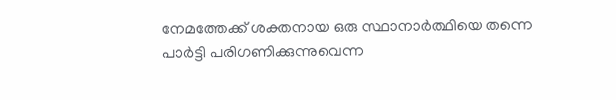നേമത്തേക്ക് ശക്തനായ ഒരു സ്ഥാനാര്‍ത്ഥിയെ തന്നെ പാര്‍ട്ടി പരിഗണിക്കുന്നുവെന്ന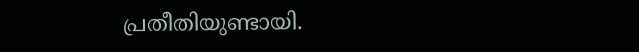പ്രതീതിയുണ്ടായി.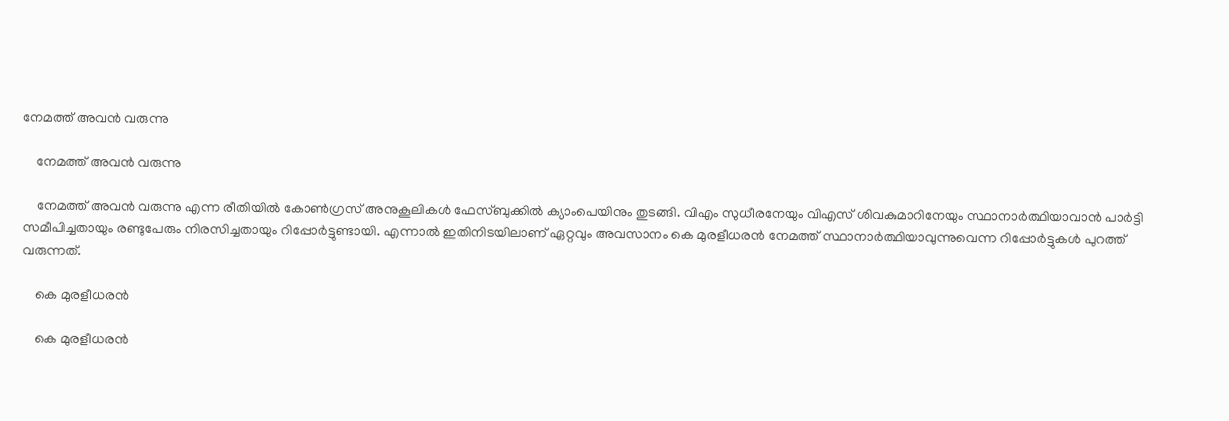നേമത്ത് അവന്‍ വരുന്നു

    നേമത്ത് അവന്‍ വരുന്നു

    നേമത്ത് അവന്‍ വരുന്നു എന്ന രീതിയില്‍ കോണ്‍ഗ്രസ് അനുകൂലികള്‍ ഫേസ്ബുക്കില്‍ ക്യാംപെയിനും തുടങ്ങി. വിഎം സുധീരനേയും വിഎസ് ശിവകുമാറിനേയും സ്ഥാനാര്‍ത്ഥിയാവാന്‍ പാര്‍ട്ടി സമീപിച്ചതായും രണ്ടുപേരും നിരസിച്ചതായും റിപ്പോര്‍ട്ടുണ്ടായി. എന്നാല്‍ ഇതിനിടയിലാണ് ഏറ്റവും അവസാനം കെ മുരളീധരന്‍ നേമത്ത് സ്ഥാനാര്‍ത്ഥിയാവുന്നുവെന്ന റിപ്പോര്‍ട്ടുകള്‍ പുറത്ത് വരുന്നത്.

    കെ മുരളീധരന്‍

    കെ മുരളീധരന്‍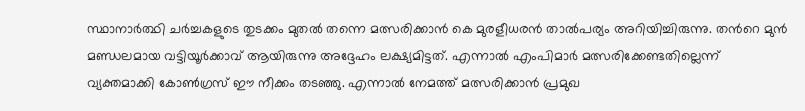സ്ഥാനാര്‍ത്ഥി ചര്‍ച്ചകളുടെ തുടക്കം മുതല്‍ തന്നെ മത്സരിക്കാന്‍ കെ മുരളീധരന്‍ താല്‍പര്യം അറിയിച്ചിരുന്നു. തന്‍റെ മുന്‍ മണ്ഡലമായ വട്ടിയൂര്‍ക്കാവ് ആയിരുന്നു അദ്ദേഹം ലക്ഷ്യമിട്ടത്. എന്നാല്‍ എംപിമാര്‍ മത്സരിക്കേണ്ടതില്ലെന്ന് വ്യക്തമാക്കി കോണ്‍ഗ്രസ് ഈ നീക്കം തടഞ്ഞു. എന്നാല്‍ നേമത്ത് മത്സരിക്കാന്‍ പ്രമുഖ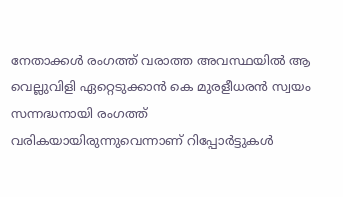നേതാക്കള്‍ രംഗത്ത് വരാത്ത അവസ്ഥയില്‍ ആ വെല്ലുവിളി ഏറ്റെടുക്കാന്‍ കെ മുരളീധരന്‍ സ്വയം സന്നദ്ധനായി രംഗത്ത് വരികയായിരുന്നുവെന്നാണ് റിപ്പോര്‍ട്ടുകള്‍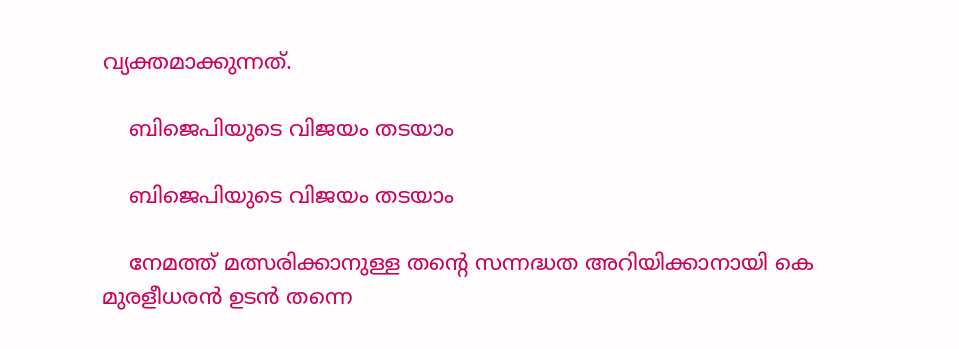വ്യക്തമാക്കുന്നത്.

    ബിജെപിയുടെ വിജയം തടയാം

    ബിജെപിയുടെ വിജയം തടയാം

    നേമത്ത് മത്സരിക്കാനുള്ള തന്‍റെ സന്നദ്ധത അറിയിക്കാനായി കെ മുരളീധരന്‍ ഉടന്‍ തന്നെ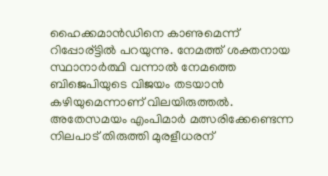ഹൈക്കമാന്‍ഡിനെ കാണുമെന്ന് റിപ്പോര്ട്ടില്‍ പറയുന്നു. നേമത്ത് ശക്തനായ സ്ഥാനാര്‍ത്ഥി വന്നാല്‍ നേമത്തെ ബിജെപിയുടെ വിജയം തടയാന്‍ കഴിയുമെന്നാണ് വിലയിരുത്തല്‍. അതേസമയം എംപിമാര്‍ മത്സരിക്കേണ്ടെന്ന നിലപാട് തിരുത്തി മുരളീധരന്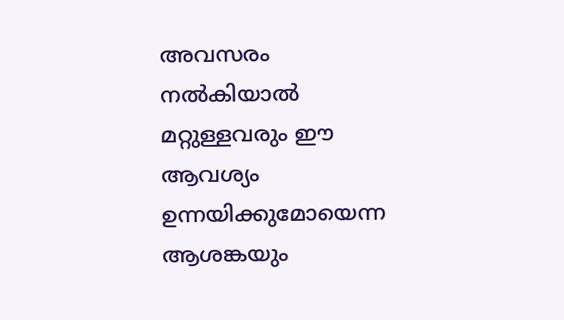അവസരം നല്‍കിയാല്‍ മറ്റുള്ളവരും ഈ ആവശ്യം ഉന്നയിക്കുമോയെന്ന ആശങ്കയും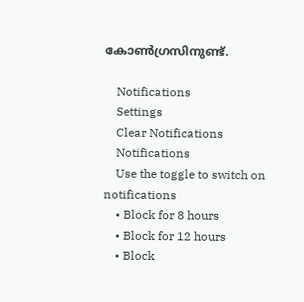കോണ്‍ഗ്രസിനുണ്ട്.

    Notifications
    Settings
    Clear Notifications
    Notifications
    Use the toggle to switch on notifications
    • Block for 8 hours
    • Block for 12 hours
    • Block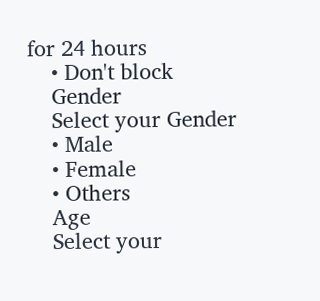for 24 hours
    • Don't block
    Gender
    Select your Gender
    • Male
    • Female
    • Others
    Age
    Select your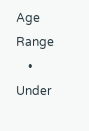Age Range
    • Under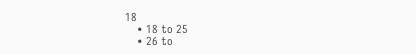18
    • 18 to 25
    • 26 to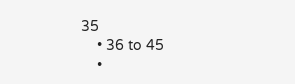35
    • 36 to 45
    •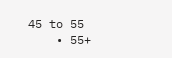45 to 55
    • 55+